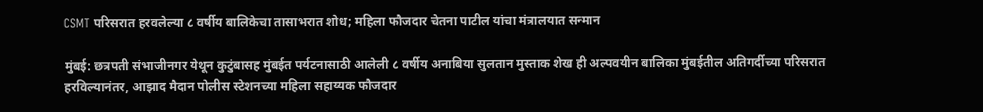CSMT परिसरात हरवलेल्या ८ वर्षीय बालिकेचा तासाभरात शोध; महिला फौजदार चेतना पाटील यांचा मंत्रालयात सन्मान

मुंबई: छत्रपती संभाजीनगर येथून कुटुंबासह मुंबईत पर्यटनासाठी आलेली ८ वर्षीय अनाबिया सुलतान मुस्ताक शेख ही अल्पवयीन बालिका मुंबईतील अतिगर्दीच्या परिसरात हरविल्यानंतर, आझाद मैदान पोलीस स्टेशनच्या महिला सहाय्यक फौजदार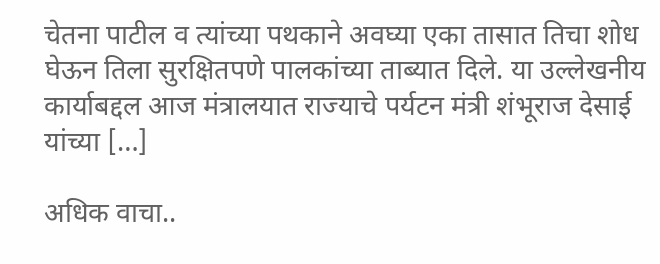चेतना पाटील व त्यांच्या पथकाने अवघ्या एका तासात तिचा शोध घेऊन तिला सुरक्षितपणे पालकांच्या ताब्यात दिले. या उल्लेखनीय कार्याबद्दल आज मंत्रालयात राज्याचे पर्यटन मंत्री शंभूराज देसाई यांच्या […]

अधिक वाचा..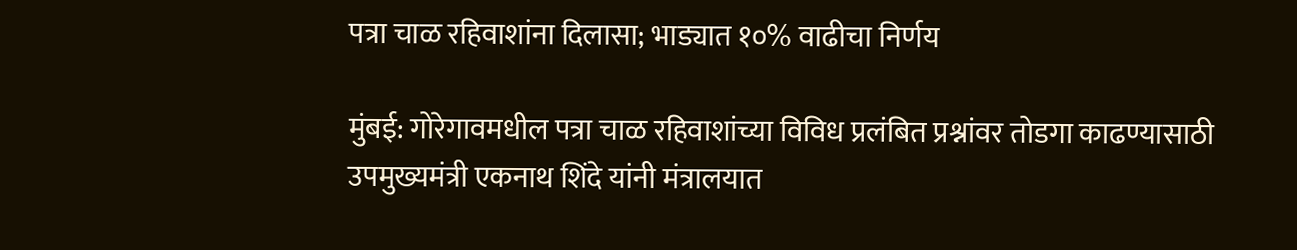पत्रा चाळ रहिवाशांना दिलासा; भाड्यात १०% वाढीचा निर्णय

मुंबई: गोरेगावमधील पत्रा चाळ रहिवाशांच्या विविध प्रलंबित प्रश्नांवर तोडगा काढण्यासाठी उपमुख्यमंत्री एकनाथ शिंदे यांनी मंत्रालयात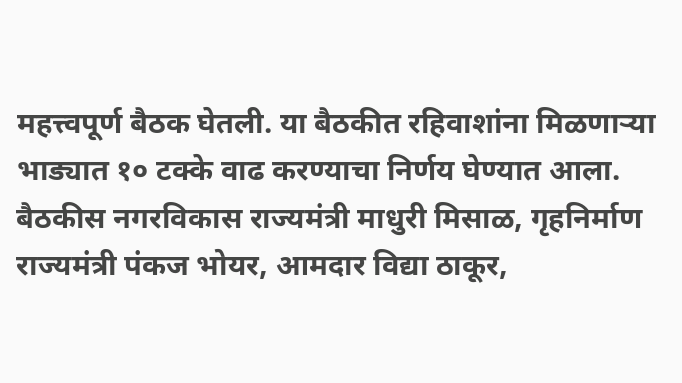महत्त्वपूर्ण बैठक घेतली. या बैठकीत रहिवाशांना मिळणाऱ्या भाड्यात १० टक्के वाढ करण्याचा निर्णय घेण्यात आला. बैठकीस नगरविकास राज्यमंत्री माधुरी मिसाळ, गृहनिर्माण राज्यमंत्री पंकज भोयर, आमदार विद्या ठाकूर,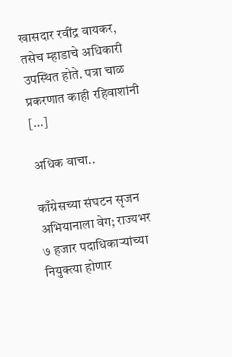खासदार रवींद्र वायकर, तसेच म्हाडाचे अधिकारी उपस्थित होते. पत्रा चाळ प्रकरणात काही रहिवाशांनी […]

अधिक वाचा..

काँग्रेसच्या संघटन सृजन अभियानाला वेग; राज्यभर ७ हजार पदाधिकाऱ्यांच्या नियुक्त्या होणार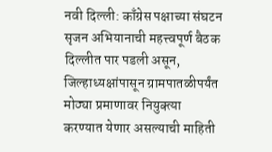नवी दिल्ली: काँग्रेस पक्षाच्या संघटन सृजन अभियानाची महत्त्वपूर्ण बैठक दिल्लीत पार पडली असून, जिल्हाध्यक्षांपासून ग्रामपातळीपर्यंत मोठ्या प्रमाणावर नियुक्त्या करण्यात येणार असल्याची माहिती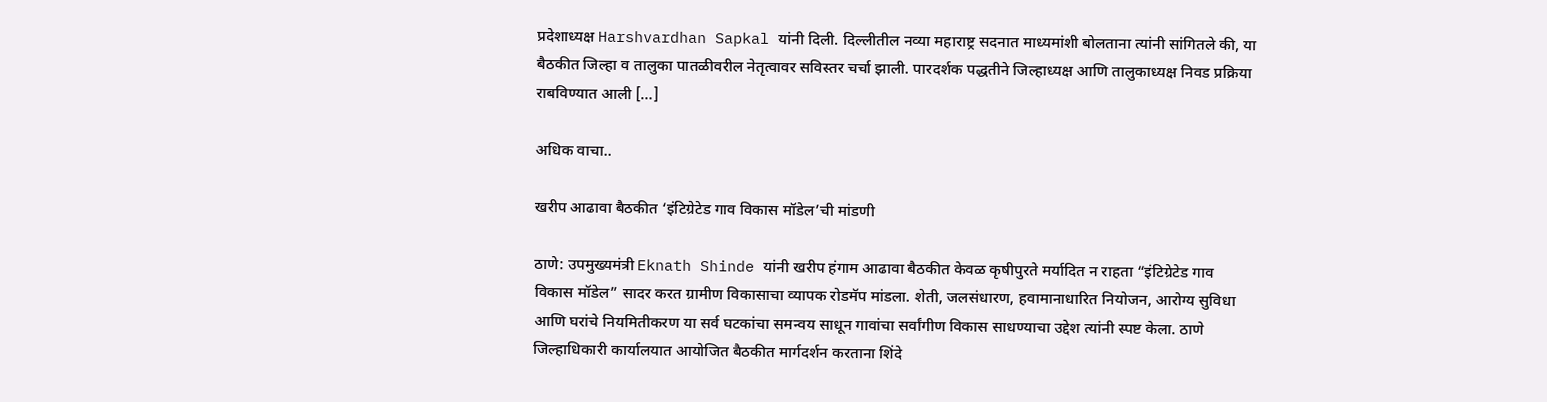प्रदेशाध्यक्ष Harshvardhan Sapkal यांनी दिली. दिल्लीतील नव्या महाराष्ट्र सदनात माध्यमांशी बोलताना त्यांनी सांगितले की, या बैठकीत जिल्हा व तालुका पातळीवरील नेतृत्वावर सविस्तर चर्चा झाली. पारदर्शक पद्धतीने जिल्हाध्यक्ष आणि तालुकाध्यक्ष निवड प्रक्रिया राबविण्यात आली […]

अधिक वाचा..

खरीप आढावा बैठकीत ‘इंटिग्रेटेड गाव विकास मॉडेल’ची मांडणी

ठाणे: उपमुख्यमंत्री Eknath Shinde यांनी खरीप हंगाम आढावा बैठकीत केवळ कृषीपुरते मर्यादित न राहता “इंटिग्रेटेड गाव विकास मॉडेल” सादर करत ग्रामीण विकासाचा व्यापक रोडमॅप मांडला. शेती, जलसंधारण, हवामानाधारित नियोजन, आरोग्य सुविधा आणि घरांचे नियमितीकरण या सर्व घटकांचा समन्वय साधून गावांचा सर्वांगीण विकास साधण्याचा उद्देश त्यांनी स्पष्ट केला. ठाणे जिल्हाधिकारी कार्यालयात आयोजित बैठकीत मार्गदर्शन करताना शिंदे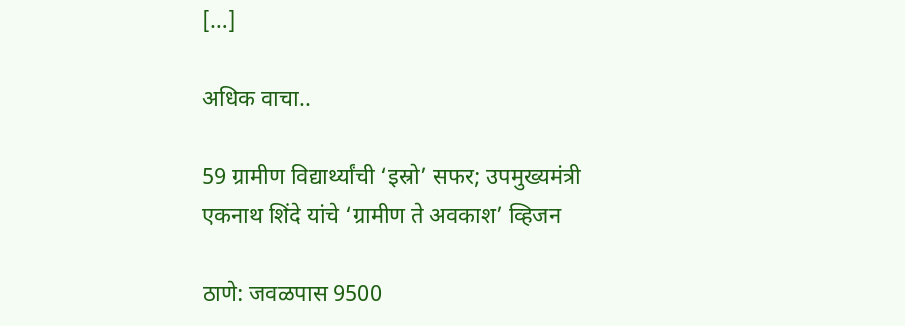[…]

अधिक वाचा..

59 ग्रामीण विद्यार्थ्यांची ‘इस्रो’ सफर; उपमुख्यमंत्री एकनाथ शिंदे यांचे ‘ग्रामीण ते अवकाश’ व्हिजन

ठाणे: जवळपास 9500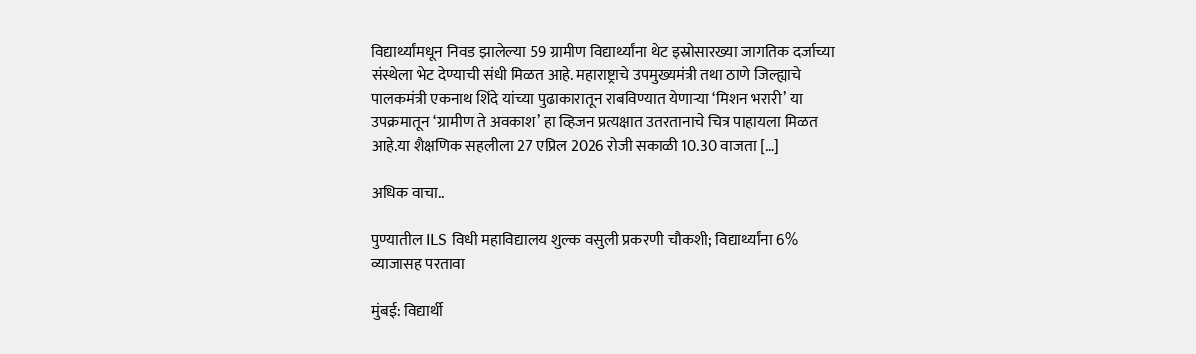विद्यार्थ्यांमधून निवड झालेल्या 59 ग्रामीण विद्यार्थ्यांना थेट इस्रोसारख्या जागतिक दर्जाच्या संस्थेला भेट देण्याची संधी मिळत आहे. महाराष्ट्राचे उपमुख्यमंत्री तथा ठाणे जिल्ह्याचे पालकमंत्री एकनाथ शिंदे यांच्या पुढाकारातून राबविण्यात येणाऱ्या ‘मिशन भरारी’ या उपक्रमातून ‘ग्रामीण ते अवकाश’ हा व्हिजन प्रत्यक्षात उतरतानाचे चित्र पाहायला मिळत आहे.या शैक्षणिक सहलीला 27 एप्रिल 2026 रोजी सकाळी 10.30 वाजता […]

अधिक वाचा..

पुण्यातील ILS विधी महाविद्यालय शुल्क वसुली प्रकरणी चौकशी; विद्यार्थ्यांना 6% व्याजासह परतावा

मुंबई: विद्यार्थी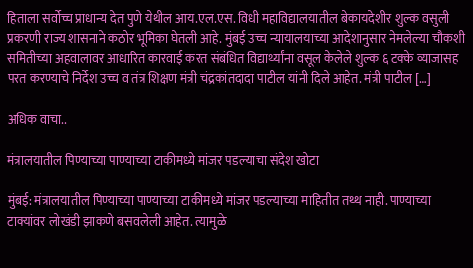हिताला सर्वोच्च प्राधान्य देत पुणे येथील आय.एल.एस. विधी महाविद्यालयातील बेकायदेशीर शुल्क वसुली प्रकरणी राज्य शासनाने कठोर भूमिका घेतली आहे. मुंबई उच्च न्यायालयाच्या आदेशानुसार नेमलेल्या चौकशी समितीच्या अहवालावर आधारित कारवाई करत संबंधित विद्यार्थ्यांना वसूल केलेले शुल्क ६ टक्के व्याजासह परत करण्याचे निर्देश उच्च व तंत्र शिक्षण मंत्री चंद्रकांतदादा पाटील यांनी दिले आहेत. मंत्री पाटील […]

अधिक वाचा..

मंत्रालयातील पिण्याच्या पाण्याच्या टाकीमध्ये मांजर पडल्याचा संदेश खोटा

मुंबई: मंत्रालयातील पिण्याच्या पाण्याच्या टाकीमध्ये मांजर पडल्याच्या माहितीत तथ्थ नाही. पाण्याच्या टाक्यांवर लोखंडी झाकणे बसवलेली आहेत. त्यामुळे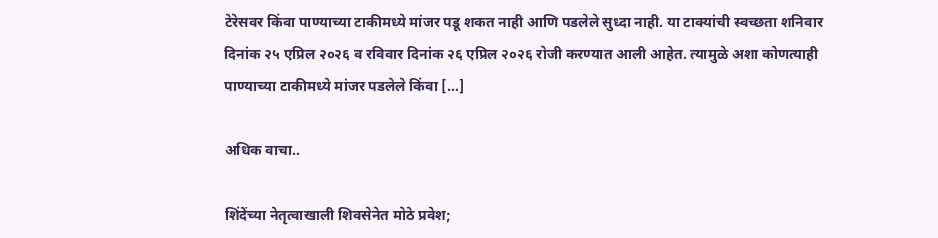टेरेसवर किंवा पाण्याच्या टाकीमध्ये मांजर पडू शकत नाही आणि पडलेले सुध्दा नाही. या टाक्यांची स्वच्छता शनिवार दिनांक २५ एप्रिल २०२६ व रविवार दिनांक २६ एप्रिल २०२६ रोजी करण्यात आली आहेत. त्यामुळे अशा कोणत्याही पाण्याच्या टाकीमध्ये मांजर पडलेले किंवा […]

अधिक वाचा..

शिंदेंच्या नेतृत्वाखाली शिवसेनेत मोठे प्रवेश;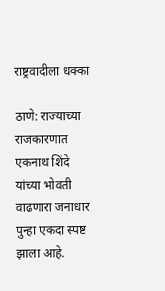राष्ट्रवादीला धक्का

ठाणे: राज्याच्या राजकारणात एकनाथ शिंदे यांच्या भोवती वाढणारा जनाधार पुन्हा एकदा स्पष्ट झाला आहे.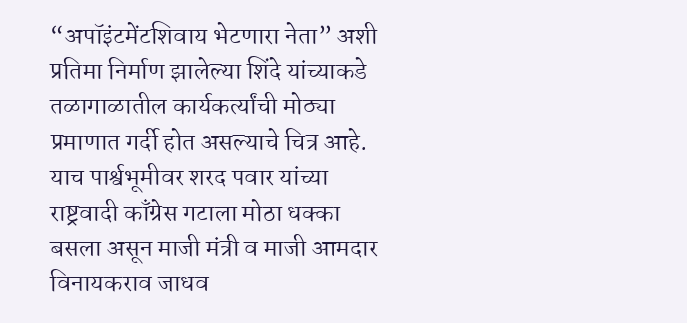“अपॉइंटमेंटशिवाय भेटणारा नेता” अशी प्रतिमा निर्माण झालेल्या शिंदे यांच्याकडे तळागाळातील कार्यकर्त्यांची मोठ्या प्रमाणात गर्दी होत असल्याचे चित्र आहे. याच पार्श्वभूमीवर शरद पवार यांच्या राष्ट्रवादी काँग्रेस गटाला मोठा धक्का बसला असून माजी मंत्री व माजी आमदार विनायकराव जाधव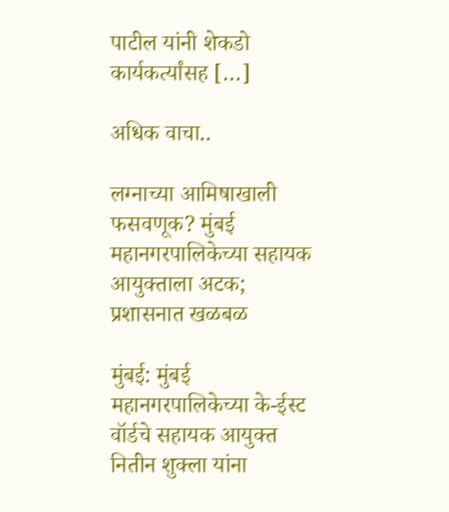पाटील यांनी शेकडो कार्यकर्त्यांसह […]

अधिक वाचा..

लग्नाच्या आमिषाखाली फसवणूक? मुंबई महानगरपालिकेच्या सहायक आयुक्ताला अटक; प्रशासनात खळबळ

मुंबई: मुंबई महानगरपालिकेच्या के-ईस्ट वॉर्डचे सहायक आयुक्त नितीन शुक्ला यांना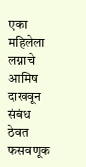एका महिलेला लग्नाचे आमिष दाखवून संबंध ठेवत फसवणूक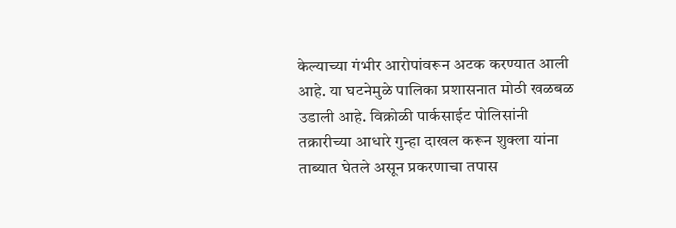केल्याच्या गंभीर आरोपांवरून अटक करण्यात आली आहे. या घटनेमुळे पालिका प्रशासनात मोठी खळबळ उडाली आहे. विक्रोळी पार्कसाईट पोलिसांनी तक्रारीच्या आधारे गुन्हा दाखल करून शुक्ला यांना ताब्यात घेतले असून प्रकरणाचा तपास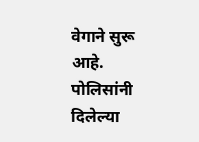वेगाने सुरू आहे. पोलिसांनी दिलेल्या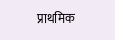प्राथमिक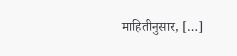माहितीनुसार, […]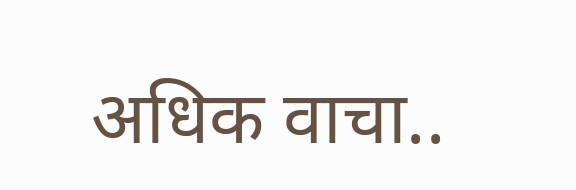अधिक वाचा..